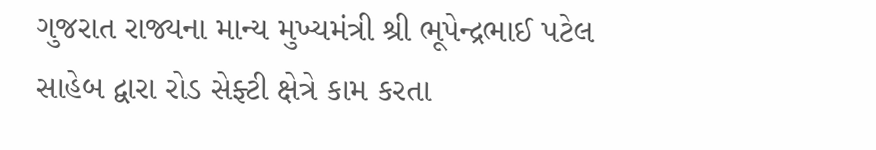ગુજરાત રાજ્યના માન્ય મુખ્યમંત્રી શ્રી ભૂપેન્દ્રભાઈ પટેલ સાહેબ દ્વારા રોડ સેફ્ટી ક્ષેત્રે કામ કરતા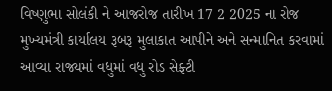વિષ્ણુભા સોલંકી ને આજરોજ તારીખ 17 2 2025 ના રોજ મુખ્યમંત્રી કાર્યાલય રૂબરૂ મુલાકાત આપીને અને સન્માનિત કરવામાં આવ્યા રાજ્યમાં વધુમાં વધુ રોડ સેફ્ટી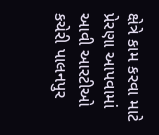ક્ષેત્રે કામ કરવા માટે પ્રેરણા આપવામાં આવી આરટીઓ કચેરી પાલનપુર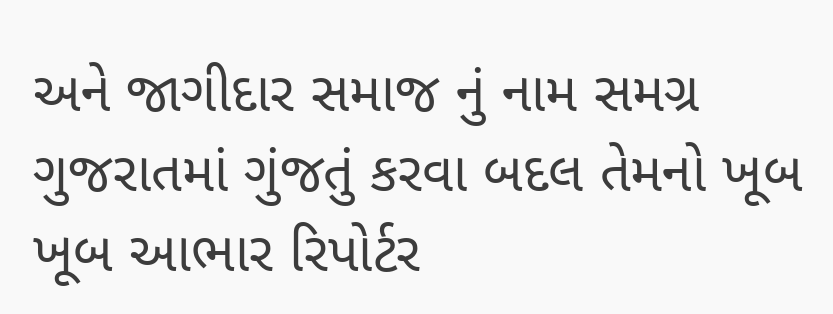અને જાગીદાર સમાજ નું નામ સમગ્ર ગુજરાતમાં ગુંજતું કરવા બદલ તેમનો ખૂબ ખૂબ આભાર રિપોર્ટર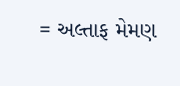= અલ્તાફ મેમણ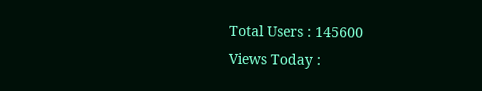Total Users : 145600
Views Today :